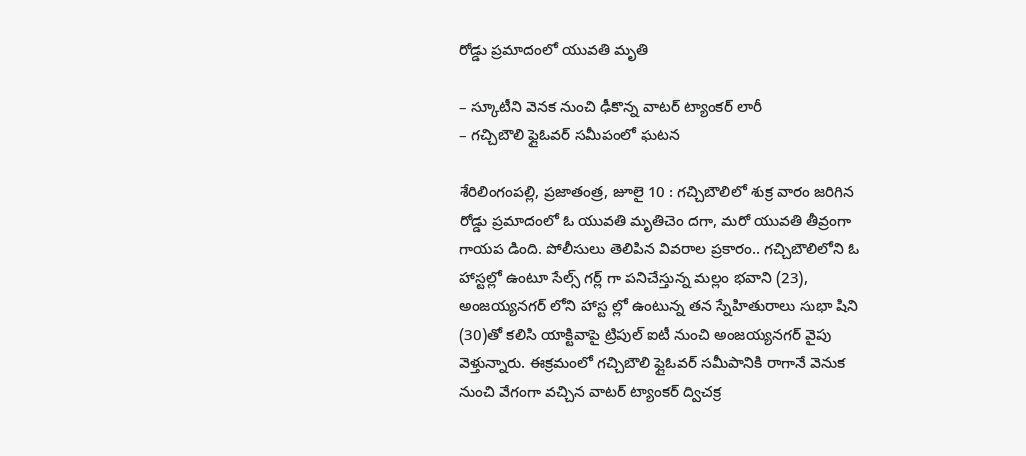రోడ్డు ప్రమాదంలో యువతి మృతి

– స్కూటీని వెనక నుంచి ఢీకొన్న వాటర్ ట్యాంకర్ లారీ
– గచ్చిబౌలి ఫ్లైఓవర్ సమీపంలో ఘటన

శేరిలింగంపల్లి, ప్రజాతంత్ర, జూలై 10 : గచ్చిబౌలిలో శుక్ర వారం జరిగిన రోడ్డు ప్రమాదంలో ఓ యువతి మృతిచెం దగా, మరో యువతి తీవ్రంగా గాయప డింది. పోలీసులు తెలిపిన వివరాల ప్రకారం.. గచ్చిబౌలిలోని ఓ హాస్టల్లో ఉంటూ సేల్స్ గర్ల్ గా పనిచేస్తున్న మల్లం భవాని (23), అంజయ్యనగర్ లోని హాస్ట ల్లో ఉంటున్న తన స్నేహితురాలు సుభా షిని (30)తో కలిసి యాక్టివాపై ట్రిపుల్ ఐటీ నుంచి అంజయ్యనగర్ వైపు వెళ్తున్నారు. ఈక్రమంలో గచ్చిబౌలి ఫ్లైఓవర్ సమీపానికి రాగానే వెనుక నుంచి వేగంగా వచ్చిన వాటర్ ట్యాంకర్ ద్విచక్ర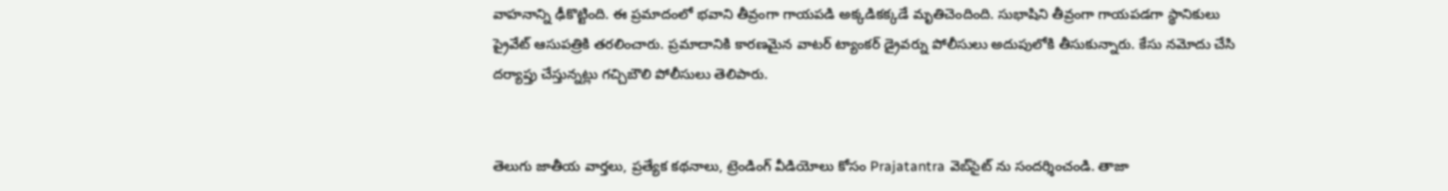వాహనాన్ని ఢీకొట్టింది. ఈ ప్రమాదంలో భవాని తీవ్రంగా గాయపడి అక్కడికక్కడే మృతిచెందింది. సుభాషిని తీవ్రంగా గాయపడగా స్థానికులు ప్రైవేట్ ఆసుపత్రికి తరలించారు. ప్రమాదానికి కారణమైన వాటర్ ట్యాంకర్ డ్రైవర్ను పోలీసులు అదుపులోకి తీసుకున్నారు. కేసు నమోదు చేసి దర్యాప్తు చేస్తున్నట్లు గచ్చిబౌలి పోలీసులు తెలిపారు.


తెలుగు జాతీయ వార్తలు, ప్రత్యేక కథనాలు, ట్రెండింగ్ వీడియోలు కోసం Prajatantra వెబ్‌సైట్ ను సందర్శించండి. తాజా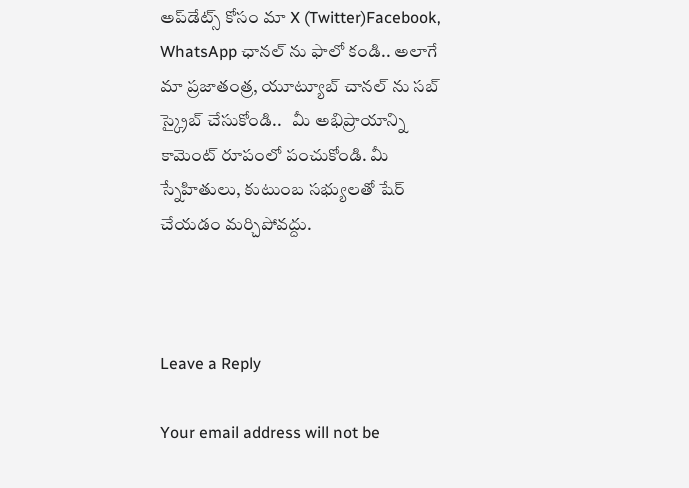అప్‌డేట్స్ కోసం మా X (Twitter)Facebook, WhatsApp ఛానల్ ను ఫాలో కండి.. అలాగే మా ప్రజాతంత్ర, యూట్యూబ్ చానల్ ను సబ్ స్క్రైబ్ చేసుకోండి..   మీ అభిప్రాయాన్ని కామెంట్ రూపంలో పంచుకోండి. మీ స్నేహితులు, కుటుంబ సభ్యులతో షేర్ చేయడం మర్చిపోవద్దు.



Leave a Reply

Your email address will not be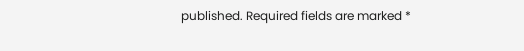published. Required fields are marked *